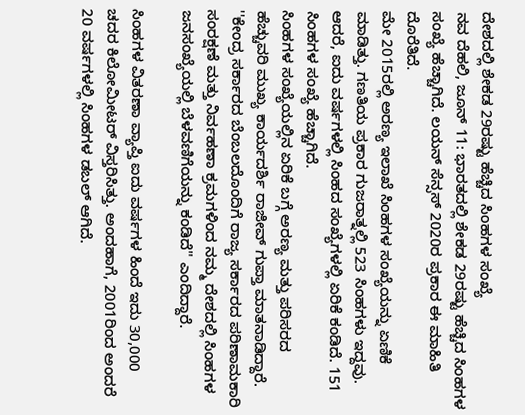ದೇಶದಲ್ಲಿ ಶೇಕಡ 29ರಷ್ಟು ಹೆಚ್ಚಿದ ಸಿಂಹಗಳ ಸಂಖ್ಯೆ
ನವ ದೆಹಲಿ, ಜೂನ್ 11: ಭಾರತದಲ್ಲಿ ಶೇಕಡ 29ರಷ್ಟು ಹೆಚ್ಚಿದ ಸಿಂಹಗಳ ಸಂಖ್ಯೆ ಹೆಚ್ಚಾಗಿದೆ. ಲಯನ್ ಸೆನ್ಸಸ್ 2020ರ ಪ್ರಕಾರ ಈ ಮಾಹಿತಿ ದೊರೆತಿದೆ.
ಮೇ 2015ರಲ್ಲಿ ಅರಣ್ಯ ಇಲಾಖೆ ಸಿಂಹಗಳ ಸಂಖ್ಯೆಯನ್ನು ಏಣಿಕೆ ಮಾಡಿತ್ತು. ಗಣತಿಯ ಪ್ರಕಾರ ಗುಜರಾತ್ನಲ್ಲಿ 523 ಸಿಂಹಗಳು ಇದ್ದವು. ಆದರೆ, ಐದು ವರ್ಷಗಳಲ್ಲಿ ಸಿಂಹದ ಸಂಖ್ಯೆಗಳಲ್ಲಿ ಏರಿಕೆ ಕಂಡಿದೆ. 151 ಸಿಂಹಗಳ ಸಂಖ್ಯೆ ಹೆಚ್ಚಾಗಿದೆ.
ಸಿಂಹಗಳ ಸಂಖ್ಯೆಯಲ್ಲಿನ ಏರಿಕೆ ಬಗ್ಗೆ ಅರಣ್ಯ ಮತ್ತು ಪರಿಸರದ ಹೆಚ್ಚುವರಿ ಮುಖ್ಯ ಕಾರ್ಯದರ್ಶಿ ರಾಜೀವ್ ಗುಪ್ತಾ ಮಾತನಾಡಿದ್ದಾರೆ. ''ಕೇಂದ್ರ ಸರ್ಕಾರದ ಬೆಂಬಲದೊಂದಿಗೆ ರಾಜ್ಯ ಸರ್ಕಾರದ ಪರಿಣಾಮಕಾರಿ ಸಂರಕ್ಷಣೆ ಮತ್ತು ನಿರ್ವಹಣಾ ಕ್ರಮಗಳಿಂದ ನಮ್ಮ ದೇಶದಲ್ಲಿ ಸಿಂಹಗಳ ಜನಸಂಖ್ಯೆಯಲ್ಲಿ ಬೆಳವಣಿಗೆಯನ್ನು ಕಂಡಿದೆ'' ಎಂದಿದ್ದಾರೆ.

ಸಿಂಹಗಳ ವಿತರಣಾ ವ್ಯಾಪ್ತಿ ಐದು ವರ್ಷಗಳ ಹಿಂದೆ ಇದು 30,000 ಚದರ ಕಿಲೋಮೀಟರ್ ವಿಸ್ತರಿಸಿತ್ತು. ಅಂದಹಾಗೆ, 2001ರಿಂದ ಅಂದರೆ 20 ವರ್ಷಗಳಲ್ಲಿ ಸಿಂಹಗಳ ಡಬಲ್ ಆಗಿದೆ.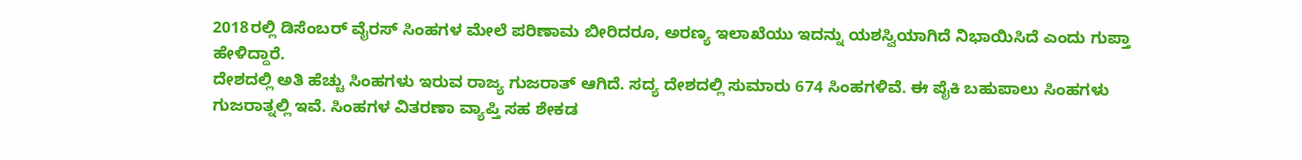2018ರಲ್ಲಿ ಡಿಸೆಂಬರ್ ವೈರಸ್ ಸಿಂಹಗಳ ಮೇಲೆ ಪರಿಣಾಮ ಬೀರಿದರೂ, ಅರಣ್ಯ ಇಲಾಖೆಯು ಇದನ್ನು ಯಶಸ್ವಿಯಾಗಿದೆ ನಿಭಾಯಿಸಿದೆ ಎಂದು ಗುಪ್ತಾ ಹೇಳಿದ್ದಾರೆ.
ದೇಶದಲ್ಲಿ ಅತಿ ಹೆಚ್ಚು ಸಿಂಹಗಳು ಇರುವ ರಾಜ್ಯ ಗುಜರಾತ್ ಆಗಿದೆ. ಸದ್ಯ ದೇಶದಲ್ಲಿ ಸುಮಾರು 674 ಸಿಂಹಗಳಿವೆ. ಈ ಪೈಕಿ ಬಹುಪಾಲು ಸಿಂಹಗಳು ಗುಜರಾತ್ನಲ್ಲಿ ಇವೆ. ಸಿಂಹಗಳ ವಿತರಣಾ ವ್ಯಾಪ್ತಿ ಸಹ ಶೇಕಡ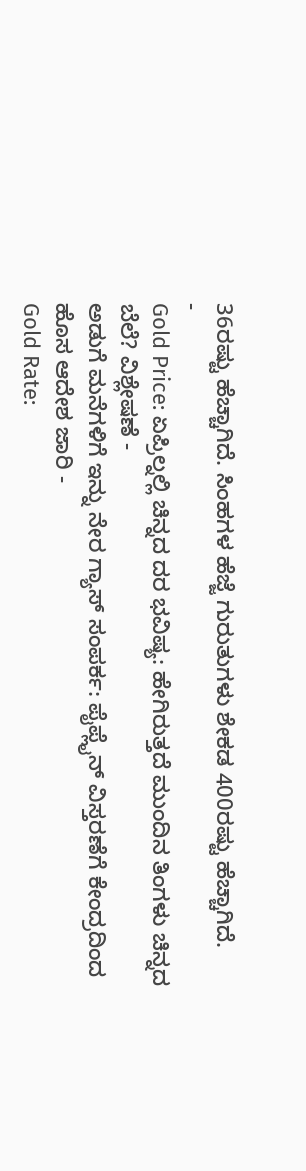36ರಷ್ಟು ಹೆಚ್ಚಾಗಿದೆ. ಸಿಂಹಗಳ ಹೆಜ್ಜೆ ಗುರುತುಗಳು ಶೇಕಡ 400ರಷ್ಟು ಹೆಚ್ಚಾಗಿದೆ.
-
Gold Price: ಏಪ್ರಿಲ್ನಲ್ಲಿ ಚಿನ್ನದ ದರ ಭವಿಷ್ಯ: ಹೇಗಿರುತ್ತದೆ ಮುಂದಿನ ತಿಂಗಳು ಚಿನ್ನದ ಬೆಲೆ? ವಿಶ್ಲೇಷಣೆ -
ಅಡುಗೆ ಮನೆಗಳಿಗೆ ಇನ್ನು ನೇರ ಗ್ಯಾಸ್ ಸಂಪರ್ಕ: ಪೈಪ್ಲೈನ್ ವಿಸ್ತರಣೆಗೆ ಕೇಂದ್ರದಿಂದ ಹೊಸ ಆದೇಶ ಜಾರಿ -
Gold Rate: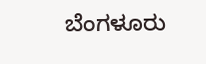ಬೆಂಗಳೂರು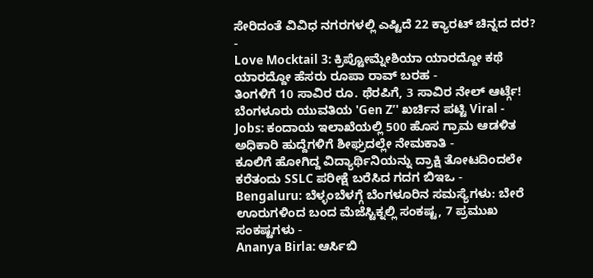ಸೇರಿದಂತೆ ವಿವಿಧ ನಗರಗಳಲ್ಲಿ ಎಷ್ಟಿದೆ 22 ಕ್ಯಾರಟ್ ಚಿನ್ನದ ದರ? -
Love Mocktail 3: ಕ್ರಿಪ್ಟೋಮ್ನೇಶಿಯಾ ಯಾರದ್ದೋ ಕಥೆ ಯಾರದ್ದೋ ಹೆಸರು ರೂಪಾ ರಾವ್ ಬರಹ -
ತಿಂಗಳಿಗೆ 10 ಸಾವಿರ ರೂ. ಥೆರಪಿಗೆ, 3 ಸಾವಿರ ನೇಲ್ ಆರ್ಟ್ಗೆ! ಬೆಂಗಳೂರು ಯುವತಿಯ 'Gen Z’' ಖರ್ಚಿನ ಪಟ್ಟಿ Viral -
Jobs: ಕಂದಾಯ ಇಲಾಖೆಯಲ್ಲಿ 500 ಹೊಸ ಗ್ರಾಮ ಆಡಳಿತ ಅಧಿಕಾರಿ ಹುದ್ದೆಗಳಿಗೆ ಶೀಘ್ರದಲ್ಲೇ ನೇಮಕಾತಿ -
ಕೂಲಿಗೆ ಹೋಗಿದ್ದ ವಿದ್ಯಾರ್ಥಿನಿಯನ್ನು ದ್ರಾಕ್ಷಿ ತೋಟದಿಂದಲೇ ಕರೆತಂದು SSLC ಪರೀಕ್ಷೆ ಬರೆಸಿದ ಗದಗ ಬಿಇಒ -
Bengaluru: ಬೆಳ್ಳಂಬೆಳಗ್ಗೆ ಬೆಂಗಳೂರಿನ ಸಮಸ್ಯೆಗಳು: ಬೇರೆ ಊರುಗಳಿಂದ ಬಂದ ಮೆಜೆಸ್ಟಿಕ್ನಲ್ಲಿ ಸಂಕಷ್ಟ, 7 ಪ್ರಮುಖ ಸಂಕಷ್ಟಗಳು -
Ananya Birla: ಆರ್ಸಿಬಿ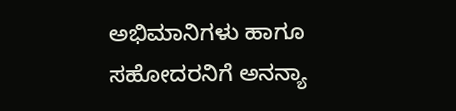ಅಭಿಮಾನಿಗಳು ಹಾಗೂ ಸಹೋದರನಿಗೆ ಅನನ್ಯಾ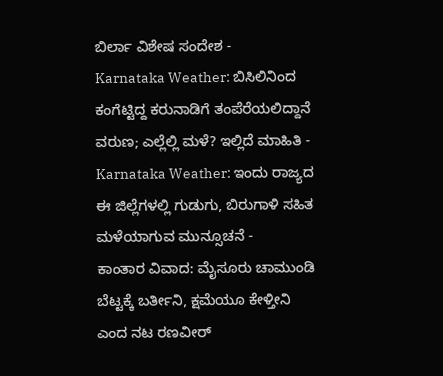ಬಿರ್ಲಾ ವಿಶೇಷ ಸಂದೇಶ -
Karnataka Weather: ಬಿಸಿಲಿನಿಂದ ಕಂಗೆಟ್ಟಿದ್ದ ಕರುನಾಡಿಗೆ ತಂಪೆರೆಯಲಿದ್ದಾನೆ ವರುಣ; ಎಲ್ಲೆಲ್ಲಿ ಮಳೆ? ಇಲ್ಲಿದೆ ಮಾಹಿತಿ -
Karnataka Weather: ಇಂದು ರಾಜ್ಯದ ಈ ಜಿಲ್ಲೆಗಳಲ್ಲಿ ಗುಡುಗು, ಬಿರುಗಾಳಿ ಸಹಿತ ಮಳೆಯಾಗುವ ಮುನ್ಸೂಚನೆ -
ಕಾಂತಾರ ವಿವಾದ: ಮೈಸೂರು ಚಾಮುಂಡಿ ಬೆಟ್ಟಕ್ಕೆ ಬರ್ತೀನಿ, ಕ್ಷಮೆಯೂ ಕೇಳ್ತೀನಿ ಎಂದ ನಟ ರಣವೀರ್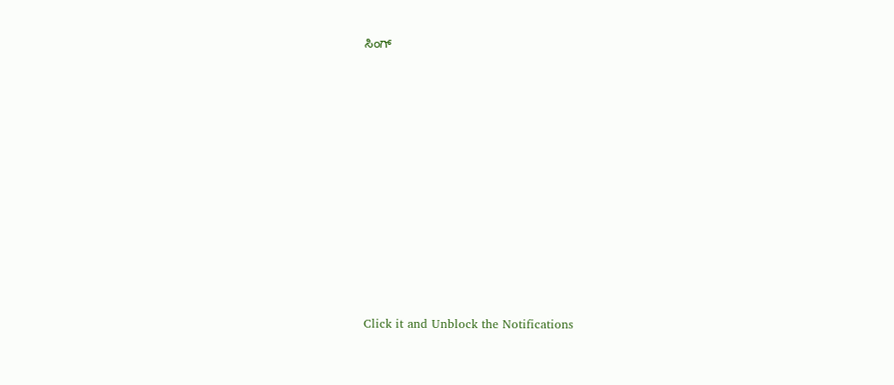ಸಿಂಗ್












Click it and Unblock the Notifications